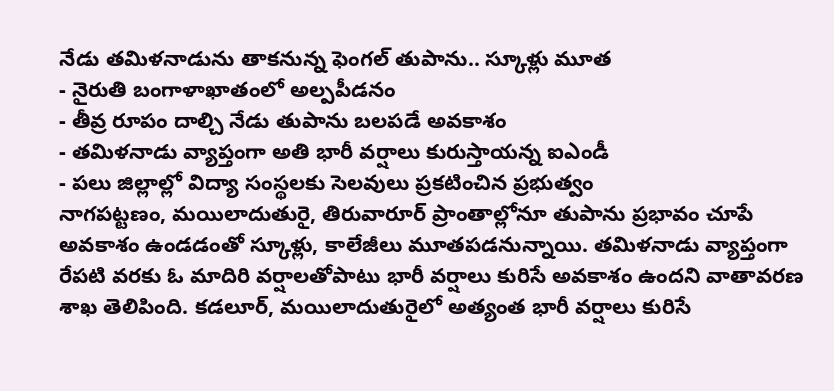నేడు తమిళనాడును తాకనున్న ఫెంగల్ తుపాను.. స్కూళ్లు మూత
- నైరుతి బంగాళాఖాతంలో అల్పపీడనం
- తీవ్ర రూపం దాల్చి నేడు తుపాను బలపడే అవకాశం
- తమిళనాడు వ్యాప్తంగా అతి భారీ వర్షాలు కురుస్తాయన్న ఐఎండీ
- పలు జిల్లాల్లో విద్యా సంస్థలకు సెలవులు ప్రకటించిన ప్రభుత్వం
నాగపట్టణం, మయిలాదుతురై, తిరువారూర్ ప్రాంతాల్లోనూ తుపాను ప్రభావం చూపే అవకాశం ఉండడంతో స్కూళ్లు, కాలేజీలు మూతపడనున్నాయి. తమిళనాడు వ్యాప్తంగా రేపటి వరకు ఓ మాదిరి వర్షాలతోపాటు భారీ వర్షాలు కురిసే అవకాశం ఉందని వాతావరణ శాఖ తెలిపింది. కడలూర్, మయిలాదుతురైలో అత్యంత భారీ వర్షాలు కురిసే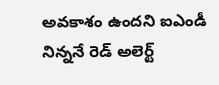అవకాశం ఉందని ఐఎండీ నిన్ననే రెడ్ అలెర్ట్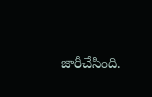జారీచేసింది.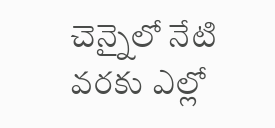చెన్నైలో నేటి వరకు ఎల్లో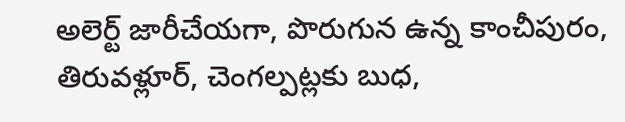అలెర్ట్ జారీచేయగా, పొరుగున ఉన్న కాంచీపురం, తిరువళ్లూర్, చెంగల్పట్లకు బుధ,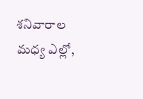శనివారాల మధ్య ఎల్లో,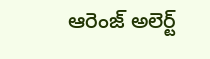ఆరెంజ్ అలెర్ట్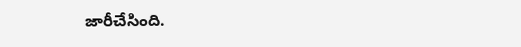జారీచేసింది.